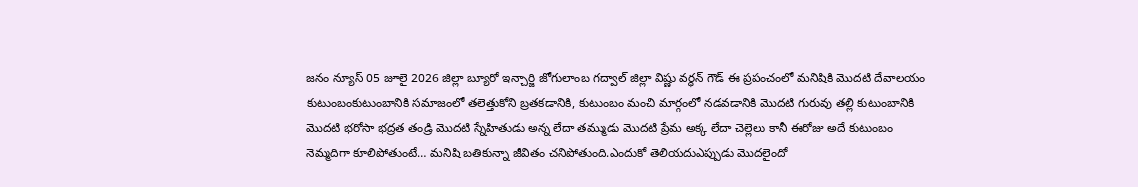జనం న్యూస్ 05 జూలై 2026 జిల్లా బ్యూరో ఇన్చార్జి జోగులాంబ గద్వాల్ జిల్లా విష్ణు వర్ధన్ గౌడ్ ఈ ప్రపంచంలో మనిషికి మొదటి దేవాలయం కుటుంబంకుటుంబానికి సమాజంలో తలెత్తుకోని బ్రతకడానికి, కుటుంబం మంచి మార్గంలో నడవడానికి మొదటి గురువు తల్లి కుటుంబానికి మొదటి భరోసా భద్రత తండ్రి మొదటి స్నేహితుడు అన్న లేదా తమ్ముడు మొదటి ప్రేమ అక్క లేదా చెల్లెలు కానీ ఈరోజు అదే కుటుంబం నెమ్మదిగా కూలిపోతుంటే… మనిషి బతికున్నా జీవితం చనిపోతుంది.ఎందుకో తెలియదుఎప్పుడు మొదలైందో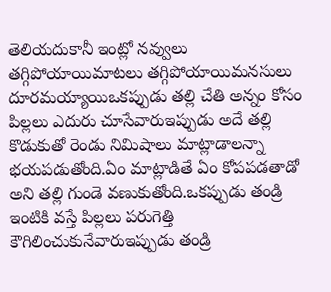తెలియదుకానీ ఇంట్లో నవ్వులు తగ్గిపోయాయిమాటలు తగ్గిపోయాయిమనసులు దూరమయ్యాయిఒకప్పుడు తల్లి చేతి అన్నం కోసం పిల్లలు ఎదురు చూసేవారుఇప్పుడు అదే తల్లి కొడుకుతో రెండు నిమిషాలు మాట్లాడాలన్నా భయపడుతోంది.ఏం మాట్లాడితే ఏం కోపపడతాడో అని తల్లి గుండె వణుకుతోంది.ఒకప్పుడు తండ్రి ఇంటికి వస్తే పిల్లలు పరుగెత్తి కౌగిలించుకునేవారుఇప్పుడు తండ్రి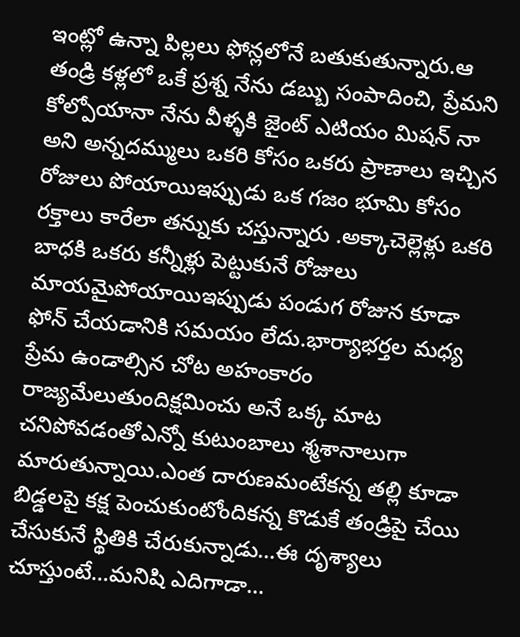ఇంట్లో ఉన్నా పిల్లలు ఫోన్లలోనే బతుకుతున్నారు.ఆ తండ్రి కళ్లలో ఒకే ప్రశ్న నేను డబ్బు సంపాదించి, ప్రేమని కోల్పోయానా నేను వీళ్ళకి జైంట్ ఎటియం మిషన్ నా అని అన్నదమ్ములు ఒకరి కోసం ఒకరు ప్రాణాలు ఇచ్చిన రోజులు పోయాయిఇప్పుడు ఒక గజం భూమి కోసం రక్తాలు కారేలా తన్నుకు చస్తున్నారు .అక్కాచెల్లెళ్లు ఒకరి బాధకి ఒకరు కన్నీళ్లు పెట్టుకునే రోజులు మాయమైపోయాయిఇప్పుడు పండుగ రోజున కూడా ఫోన్ చేయడానికి సమయం లేదు.భార్యాభర్తల మధ్య ప్రేమ ఉండాల్సిన చోట అహంకారం రాజ్యమేలుతుందిక్షమించు అనే ఒక్క మాట చనిపోవడంతోఎన్నో కుటుంబాలు శ్మశానాలుగా మారుతున్నాయి.ఎంత దారుణమంటేకన్న తల్లి కూడా బిడ్డలపై కక్ష పెంచుకుంటోందికన్న కొడుకే తండ్రిపై చేయి చేసుకునే స్థితికి చేరుకున్నాడు…ఈ దృశ్యాలు చూస్తుంటే…మనిషి ఎదిగాడా…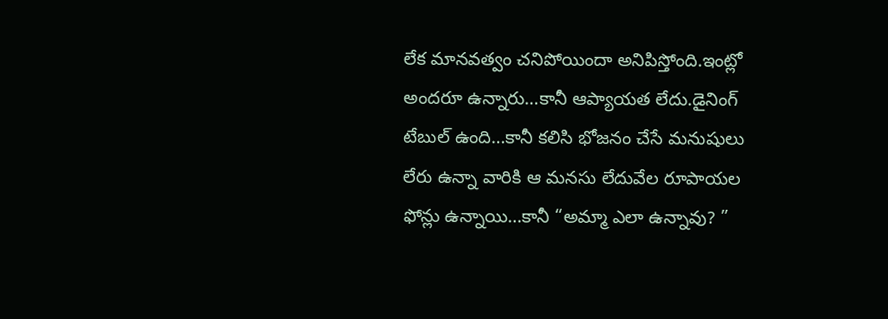లేక మానవత్వం చనిపోయిందా అనిపిస్తోంది.ఇంట్లో అందరూ ఉన్నారు…కానీ ఆప్యాయత లేదు.డైనింగ్ టేబుల్ ఉంది…కానీ కలిసి భోజనం చేసే మనుషులు లేరు ఉన్నా వారికి ఆ మనసు లేదువేల రూపాయల ఫోన్లు ఉన్నాయి…కానీ “అమ్మా ఎలా ఉన్నావు? ”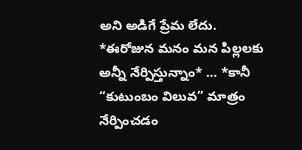అని అడిగే ప్రేమ లేదు. *ఈరోజున మనం మన పిల్లలకు అన్నీ నేర్పిస్తున్నాం* … *కానీ “కుటుంబం విలువ” మాత్రం నేర్పించడం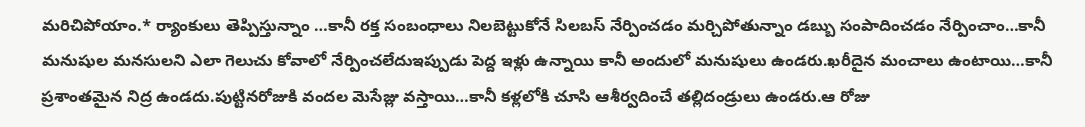మరిచిపోయాం.* ర్యాంకులు తెప్పిస్తున్నాం …కానీ రక్త సంబంధాలు నిలబెట్టుకోనే సిలబస్ నేర్పించడం మర్చిపోతున్నాం డబ్బు సంపాదించడం నేర్పించాం…కానీ మనుషుల మనసులని ఎలా గెలుచు కోవాలో నేర్పించలేదుఇప్పుడు పెద్ద ఇళ్లు ఉన్నాయి కానీ అందులో మనుషులు ఉండరు.ఖరీదైన మంచాలు ఉంటాయి…కానీ ప్రశాంతమైన నిద్ర ఉండదు.పుట్టినరోజుకి వందల మెసేజ్లు వస్తాయి…కానీ కళ్లలోకి చూసి ఆశీర్వదించే తల్లిదండ్రులు ఉండరు.ఆ రోజు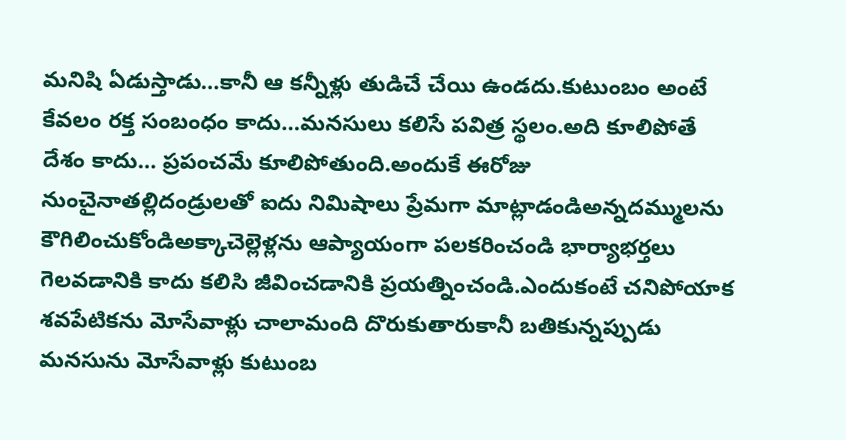మనిషి ఏడుస్తాడు…కానీ ఆ కన్నీళ్లు తుడిచే చేయి ఉండదు.కుటుంబం అంటే కేవలం రక్త సంబంధం కాదు…మనసులు కలిసే పవిత్ర స్థలం.అది కూలిపోతే దేశం కాదు… ప్రపంచమే కూలిపోతుంది.అందుకే ఈరోజు నుంచైనాతల్లిదండ్రులతో ఐదు నిమిషాలు ప్రేమగా మాట్లాడండిఅన్నదమ్ములను కౌగిలించుకోండిఅక్కాచెల్లెళ్లను ఆప్యాయంగా పలకరించండి భార్యాభర్తలు గెలవడానికి కాదు కలిసి జీవించడానికి ప్రయత్నించండి.ఎందుకంటే చనిపోయాక శవపేటికను మోసేవాళ్లు చాలామంది దొరుకుతారుకానీ బతికున్నప్పుడు మనసును మోసేవాళ్లు కుటుంబ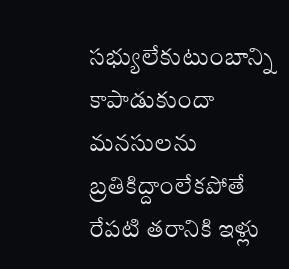సభ్యులేకుటుంబాన్ని కాపాడుకుందా మనసులను బ్రతికిద్దాంలేకపోతే రేపటి తరానికి ఇళ్లు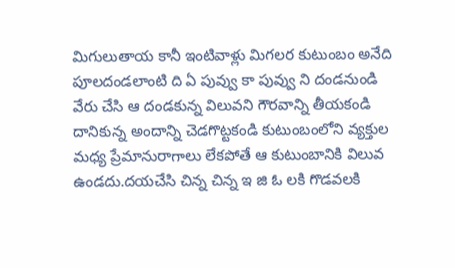మిగులుతాయ కానీ ఇంటివాళ్లు మిగలర కుటుంబం అనేది పూలదండలాంటి ది ఏ పువ్వు కా పువ్వు ని దండనుండి వేరు చేసి ఆ దండకున్న విలువని గౌరవాన్ని తీయకండి దానికున్న అందాన్ని చెడగొట్టకండి కుటుంబంలోని వ్యక్తుల మధ్య ప్రేమానురాగాలు లేకపోతే ఆ కుటుంబానికి విలువ ఉండదు.దయచేసి చిన్న చిన్న ఇ జి ఓ లకి గొడవలకి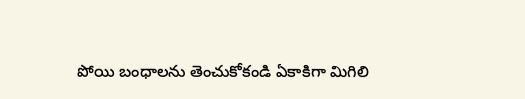పోయి బంధాలను తెంచుకోకండి ఏకాకిగా మిగిలి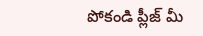పోకండి ప్లీజ్ మీ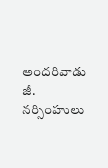అందరివాడు జీ. నర్సింహులు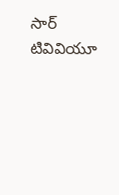సార్ టివివియూ